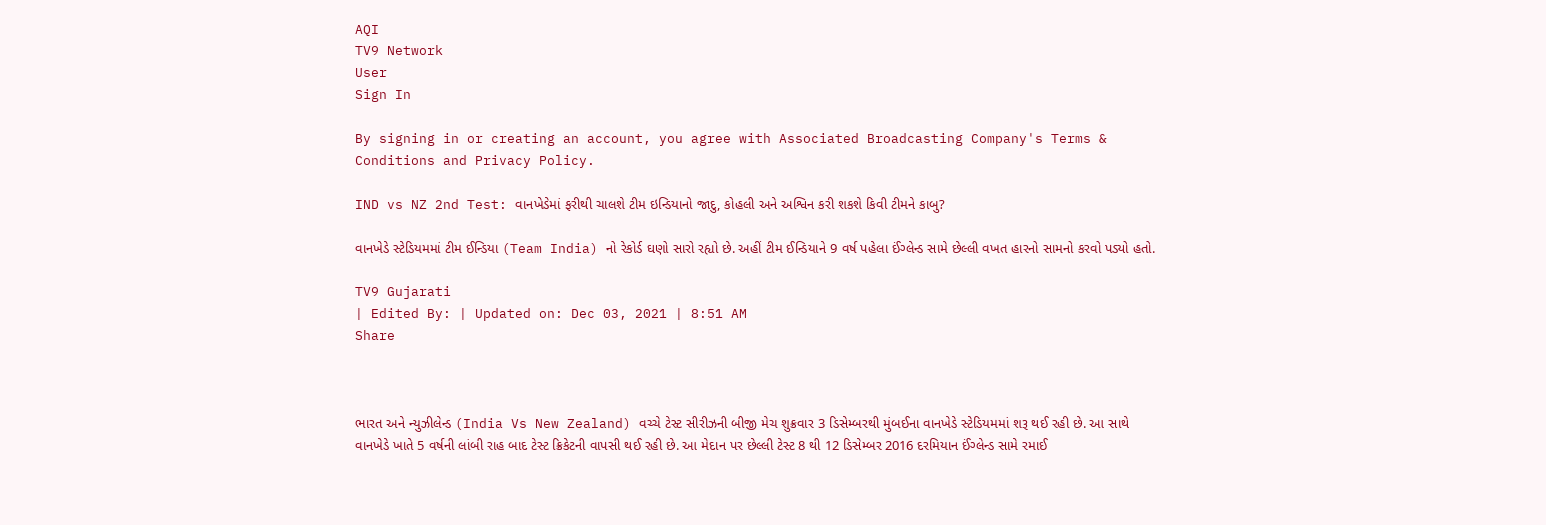AQI
TV9 Network
User
Sign In

By signing in or creating an account, you agree with Associated Broadcasting Company's Terms & Conditions and Privacy Policy.

IND vs NZ 2nd Test: વાનખેડેમાં ફરીથી ચાલશે ટીમ ઇન્ડિયાનો જાદુ, કોહલી અને અશ્વિન કરી શકશે કિવી ટીમને કાબુ?

વાનખેડે સ્ટેડિયમમાં ટીમ ઈન્ડિયા (Team India) નો રેકોર્ડ ઘણો સારો રહ્યો છે. અહીં ટીમ ઈન્ડિયાને 9 વર્ષ પહેલા ઈંગ્લેન્ડ સામે છેલ્લી વખત હારનો સામનો કરવો પડ્યો હતો.

TV9 Gujarati
| Edited By: | Updated on: Dec 03, 2021 | 8:51 AM
Share



ભારત અને ન્યુઝીલેન્ડ (India Vs New Zealand) વચ્ચે ટેસ્ટ સીરીઝની બીજી મેચ શુક્રવાર 3 ડિસેમ્બરથી મુંબઈના વાનખેડે સ્ટેડિયમમાં શરૂ થઈ રહી છે. આ સાથે વાનખેડે ખાતે 5 વર્ષની લાંબી રાહ બાદ ટેસ્ટ ક્રિકેટની વાપસી થઈ રહી છે. આ મેદાન પર છેલ્લી ટેસ્ટ 8 થી 12 ડિસેમ્બર 2016 દરમિયાન ઈંગ્લેન્ડ સામે રમાઈ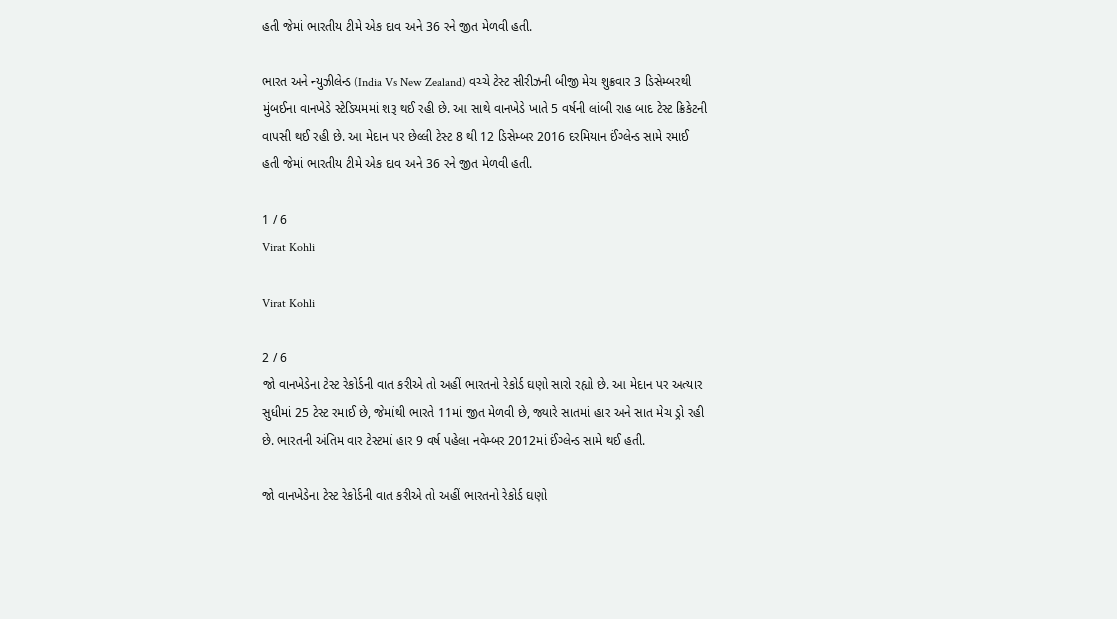હતી જેમાં ભારતીય ટીમે એક દાવ અને 36 રને જીત મેળવી હતી.

ભારત અને ન્યુઝીલેન્ડ (India Vs New Zealand) વચ્ચે ટેસ્ટ સીરીઝની બીજી મેચ શુક્રવાર 3 ડિસેમ્બરથી મુંબઈના વાનખેડે સ્ટેડિયમમાં શરૂ થઈ રહી છે. આ સાથે વાનખેડે ખાતે 5 વર્ષની લાંબી રાહ બાદ ટેસ્ટ ક્રિકેટની વાપસી થઈ રહી છે. આ મેદાન પર છેલ્લી ટેસ્ટ 8 થી 12 ડિસેમ્બર 2016 દરમિયાન ઈંગ્લેન્ડ સામે રમાઈ હતી જેમાં ભારતીય ટીમે એક દાવ અને 36 રને જીત મેળવી હતી.

1 / 6
Virat Kohli

Virat Kohli

2 / 6
જો વાનખેડેના ટેસ્ટ રેકોર્ડની વાત કરીએ તો અહીં ભારતનો રેકોર્ડ ઘણો સારો રહ્યો છે. આ મેદાન પર અત્યાર સુધીમાં 25 ટેસ્ટ રમાઈ છે, જેમાંથી ભારતે 11માં જીત મેળવી છે, જ્યારે સાતમાં હાર અને સાત મેચ ડ્રો રહી છે. ભારતની અંતિમ વાર ટેસ્ટમાં હાર 9 વર્ષ પહેલા નવેમ્બર 2012માં ઈંગ્લેન્ડ સામે થઈ હતી.

જો વાનખેડેના ટેસ્ટ રેકોર્ડની વાત કરીએ તો અહીં ભારતનો રેકોર્ડ ઘણો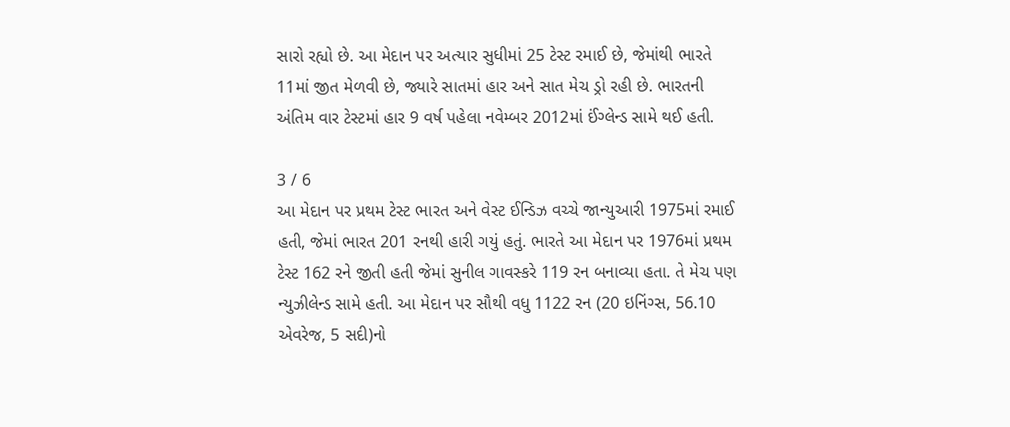સારો રહ્યો છે. આ મેદાન પર અત્યાર સુધીમાં 25 ટેસ્ટ રમાઈ છે, જેમાંથી ભારતે 11માં જીત મેળવી છે, જ્યારે સાતમાં હાર અને સાત મેચ ડ્રો રહી છે. ભારતની અંતિમ વાર ટેસ્ટમાં હાર 9 વર્ષ પહેલા નવેમ્બર 2012માં ઈંગ્લેન્ડ સામે થઈ હતી.

3 / 6
આ મેદાન પર પ્રથમ ટેસ્ટ ભારત અને વેસ્ટ ઈન્ડિઝ વચ્ચે જાન્યુઆરી 1975માં રમાઈ હતી, જેમાં ભારત 201 રનથી હારી ગયું હતું. ભારતે આ મેદાન પર 1976માં પ્રથમ ટેસ્ટ 162 રને જીતી હતી જેમાં સુનીલ ગાવસ્કરે 119 રન બનાવ્યા હતા. તે મેચ પણ ન્યુઝીલેન્ડ સામે હતી. આ મેદાન પર સૌથી વધુ 1122 રન (20 ઇનિંગ્સ, 56.10 એવરેજ, 5 સદી)નો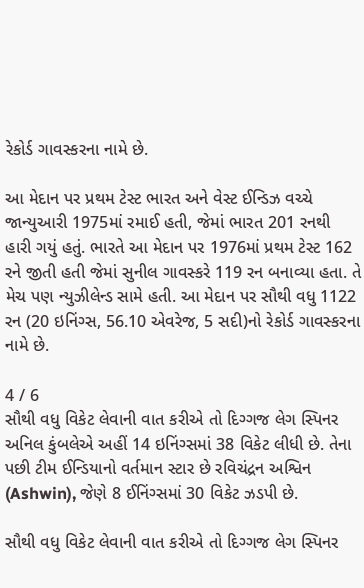રેકોર્ડ ગાવસ્કરના નામે છે.

આ મેદાન પર પ્રથમ ટેસ્ટ ભારત અને વેસ્ટ ઈન્ડિઝ વચ્ચે જાન્યુઆરી 1975માં રમાઈ હતી, જેમાં ભારત 201 રનથી હારી ગયું હતું. ભારતે આ મેદાન પર 1976માં પ્રથમ ટેસ્ટ 162 રને જીતી હતી જેમાં સુનીલ ગાવસ્કરે 119 રન બનાવ્યા હતા. તે મેચ પણ ન્યુઝીલેન્ડ સામે હતી. આ મેદાન પર સૌથી વધુ 1122 રન (20 ઇનિંગ્સ, 56.10 એવરેજ, 5 સદી)નો રેકોર્ડ ગાવસ્કરના નામે છે.

4 / 6
સૌથી વધુ વિકેટ લેવાની વાત કરીએ તો દિગ્ગજ લેગ સ્પિનર અનિલ કુંબલેએ અહીં 14 ઇનિંગ્સમાં 38 વિકેટ લીધી છે. તેના પછી ટીમ ઈન્ડિયાનો વર્તમાન સ્ટાર છે રવિચંદ્રન અશ્વિન (Ashwin), જેણે 8 ઈનિંગ્સમાં 30 વિકેટ ઝડપી છે.

સૌથી વધુ વિકેટ લેવાની વાત કરીએ તો દિગ્ગજ લેગ સ્પિનર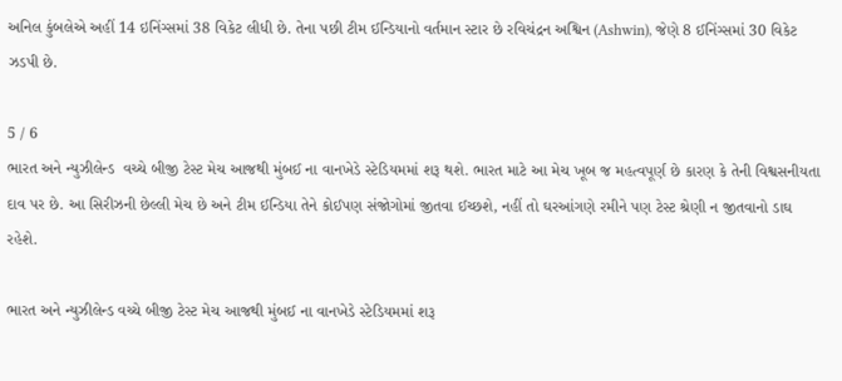અનિલ કુંબલેએ અહીં 14 ઇનિંગ્સમાં 38 વિકેટ લીધી છે. તેના પછી ટીમ ઈન્ડિયાનો વર્તમાન સ્ટાર છે રવિચંદ્રન અશ્વિન (Ashwin), જેણે 8 ઈનિંગ્સમાં 30 વિકેટ ઝડપી છે.

5 / 6
ભારત અને ન્યુઝીલેન્ડ  વચ્ચે બીજી ટેસ્ટ મેચ આજથી મુંબઈ ના વાનખેડે સ્ટેડિયમમાં શરૂ થશે. ભારત માટે આ મેચ ખૂબ જ મહત્વપૂર્ણ છે કારણ કે તેની વિશ્વસનીયતા દાવ પર છે. આ સિરીઝની છેલ્લી મેચ છે અને ટીમ ઈન્ડિયા તેને કોઈપણ સંજોગોમાં જીતવા ઈચ્છશે, નહીં તો ઘરઆંગણે રમીને પણ ટેસ્ટ શ્રેણી ન જીતવાનો ડાઘ રહેશે.

ભારત અને ન્યુઝીલેન્ડ વચ્ચે બીજી ટેસ્ટ મેચ આજથી મુંબઈ ના વાનખેડે સ્ટેડિયમમાં શરૂ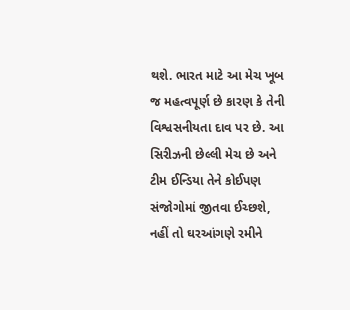થશે. ભારત માટે આ મેચ ખૂબ જ મહત્વપૂર્ણ છે કારણ કે તેની વિશ્વસનીયતા દાવ પર છે. આ સિરીઝની છેલ્લી મેચ છે અને ટીમ ઈન્ડિયા તેને કોઈપણ સંજોગોમાં જીતવા ઈચ્છશે, નહીં તો ઘરઆંગણે રમીને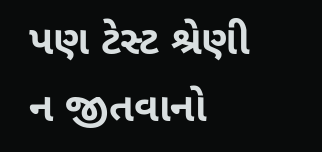પણ ટેસ્ટ શ્રેણી ન જીતવાનો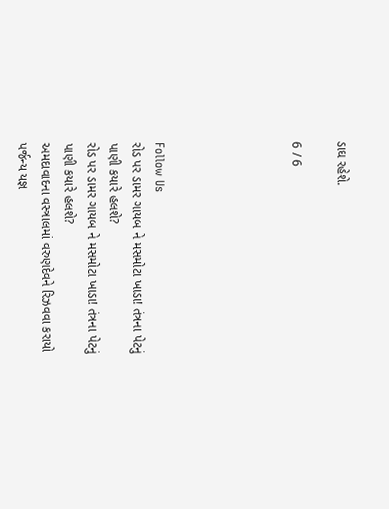ડાઘ રહેશે.

6 / 6





Follow Us
રોડ પર ડામર ગાયબ ને મસમોટા ખાડા! તંત્રના પેટનું પાણી કયારે હલશે?
રોડ પર ડામર ગાયબ ને મસમોટા ખાડા! તંત્રના પેટનું પાણી કયારે હલશે?
અમદાવાદના વસ્ત્રાલમાં વરુણદેવને રિઝવવા કરાયો પર્જન્ય યજ્ઞ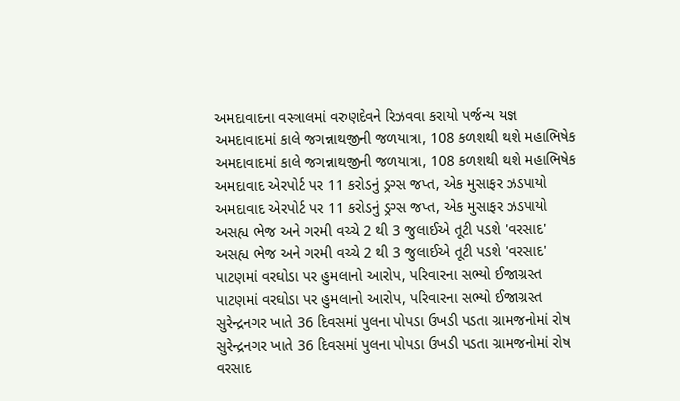અમદાવાદના વસ્ત્રાલમાં વરુણદેવને રિઝવવા કરાયો પર્જન્ય યજ્ઞ
અમદાવાદમાં કાલે જગન્નાથજીની જળયાત્રા, 108 કળશથી થશે મહાભિષેક
અમદાવાદમાં કાલે જગન્નાથજીની જળયાત્રા, 108 કળશથી થશે મહાભિષેક
અમદાવાદ એરપોર્ટ પર 11 કરોડનું ડ્રગ્સ જપ્ત, એક મુસાફર ઝડપાયો
અમદાવાદ એરપોર્ટ પર 11 કરોડનું ડ્રગ્સ જપ્ત, એક મુસાફર ઝડપાયો
અસહ્ય ભેજ અને ગરમી વચ્ચે 2 થી 3 જુલાઈએ તૂટી પડશે 'વરસાદ'
અસહ્ય ભેજ અને ગરમી વચ્ચે 2 થી 3 જુલાઈએ તૂટી પડશે 'વરસાદ'
પાટણમાં વરઘોડા પર હુમલાનો આરોપ, પરિવારના સભ્યો ઈજાગ્રસ્ત
પાટણમાં વરઘોડા પર હુમલાનો આરોપ, પરિવારના સભ્યો ઈજાગ્રસ્ત
સુરેન્દ્રનગર ખાતે 36 દિવસમાં પુલના પોપડા ઉખડી પડતા ગ્રામજનોમાં રોષ
સુરેન્દ્રનગર ખાતે 36 દિવસમાં પુલના પોપડા ઉખડી પડતા ગ્રામજનોમાં રોષ
વરસાદ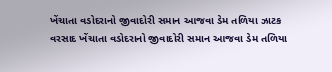ખેંચાતા વડોદરાનો જીવાદોરી સમાન આજવા ડેમ તળિયા ઝાટક
વરસાદ ખેંચાતા વડોદરાનો જીવાદોરી સમાન આજવા ડેમ તળિયા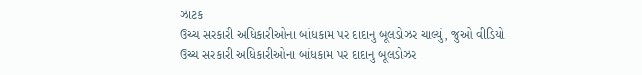ઝાટક
ઉચ્ચ સરકારી અધિકારીઓના બાંધકામ પર દાદાનુ બૂલડોઝર ચાલ્યું, જુઓ વીડિયો
ઉચ્ચ સરકારી અધિકારીઓના બાંધકામ પર દાદાનુ બૂલડોઝર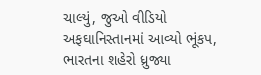ચાલ્યું, જુઓ વીડિયો
અફઘાનિસ્તાનમાં આવ્યો ભૂંકપ, ભારતના શહેરો ધ્રુજ્યા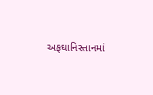અફઘાનિસ્તાનમાં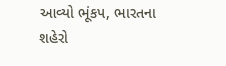આવ્યો ભૂંકપ, ભારતના શહેરો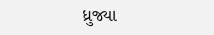ધ્રુજ્યા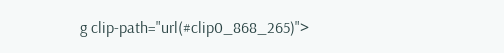g clip-path="url(#clip0_868_265)">